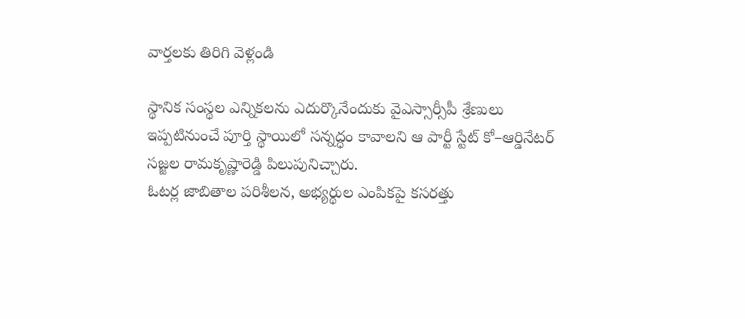వార్తలకు తిరిగి వెళ్లండి

స్థానిక సంస్థల ఎన్నికలను ఎదుర్కొనేందుకు వైఎస్సార్సీపీ శ్రేణులు ఇప్పటినుంచే పూర్తి స్థాయిలో సన్నద్ధం కావాలని ఆ పార్టీ స్టేట్ కో–ఆర్డినేటర్ సజ్జల రామకృష్ణారెడ్డి పిలుపునిచ్చారు.
ఓటర్ల జాబితాల పరిశీలన, అభ్యర్థుల ఎంపికపై కసరత్తు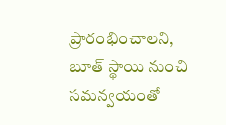ప్రారంభించాలని, బూత్ స్థాయి నుంచి సమన్వయంతో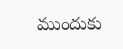ముందుకు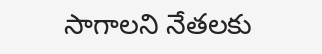సాగాలని నేతలకు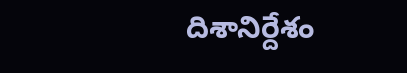దిశానిర్దేశం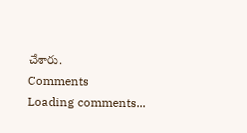చేశారు.
Comments
Loading comments...